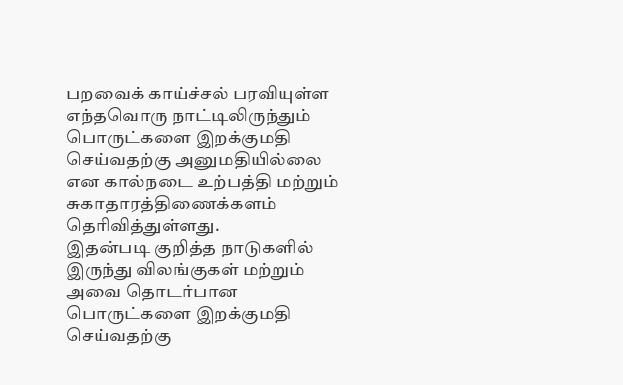பறவைக் காய்ச்சல் பரவியுள்ள எந்தவொரு நாட்டிலிருந்தும் பொருட்களை இறக்குமதி செய்வதற்கு அனுமதியில்லை என கால்நடை உற்பத்தி மற்றும் சுகாதாரத்திணைக்களம் தெரிவித்துள்ளது.
இதன்படி குறித்த நாடுகளில் இருந்து விலங்குகள் மற்றும் அவை தொடர்பான பொருட்களை இறக்குமதி செய்வதற்கு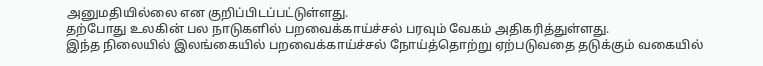அனுமதியில்லை என குறிப்பிடப்பட்டுள்ளது.
தற்போது உலகின் பல நாடுகளில் பறவைக்காய்ச்சல் பரவும் வேகம் அதிகரித்துள்ளது.
இந்த நிலையில் இலங்கையில் பறவைக்காய்ச்சல் நோய்த்தொற்று ஏற்படுவதை தடுக்கும் வகையில்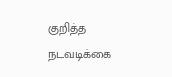குறித்த நடவடிக்கை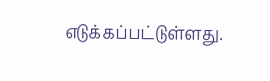எடுக்கப்பட்டுள்ளது.